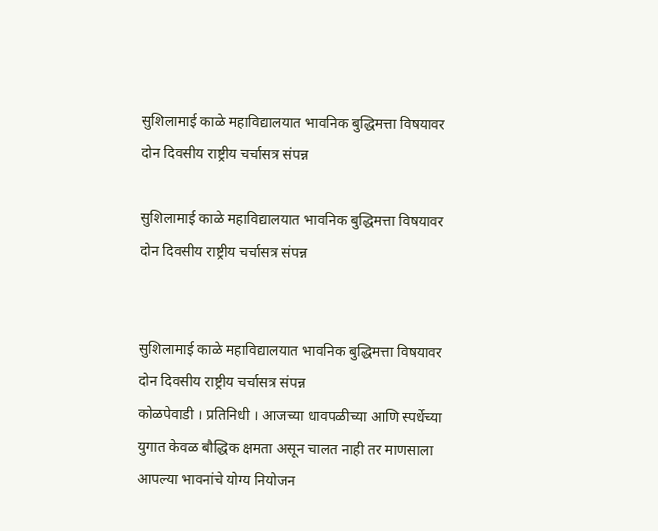सुशिलामाई काळे महाविद्यालयात भावनिक बुद्धिमत्ता विषयावर दोन दिवसीय राष्ट्रीय चर्चासत्र संपन्न

सुशिलामाई काळे महाविद्यालयात भावनिक बुद्धिमत्ता विषयावर दोन दिवसीय राष्ट्रीय चर्चासत्र संपन्न


सुशिलामाई काळे महाविद्यालयात भावनिक बुद्धिमत्ता विषयावर दोन दिवसीय राष्ट्रीय चर्चासत्र संपन्न
कोळपेवाडी । प्रतिनिधी । आजच्या धावपळीच्या आणि स्पर्धेच्या युगात केवळ बौद्धिक क्षमता असून चालत नाही तर माणसाला आपल्या भावनांचे योग्य नियोजन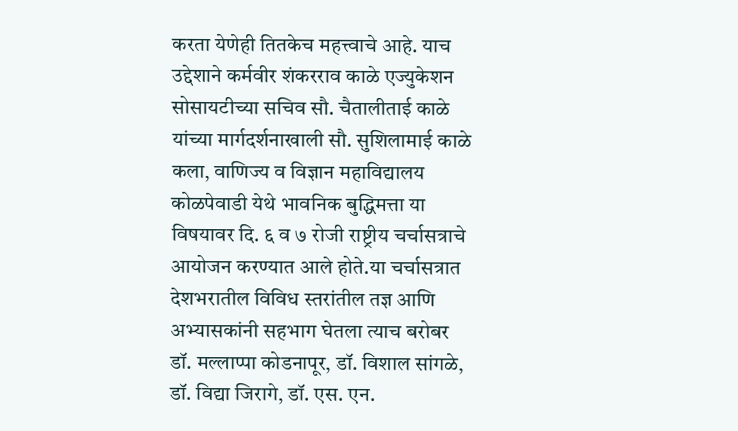करता येणेही तितकेच महत्त्वाचे आहे. याच उद्देशाने कर्मवीर शंकरराव काळे एज्युकेशन सोसायटीच्या सचिव सौ. चैतालीताई काळे यांच्या मार्गदर्शनाखाली सौ. सुशिलामाई काळे कला, वाणिज्य व विज्ञान महाविद्यालय कोळपेवाडी येथे भावनिक बुद्धिमत्ता या विषयावर दि. ६ व ७ रोजी राष्ट्रीय चर्चासत्राचे आयोजन करण्यात आले होते.या चर्चासत्रात देशभरातील विविध स्तरांतील तज्ञ आणि अभ्यासकांनी सहभाग घेतला त्याच बरोबर डॉ. मल्लाप्पा कोडनापूर, डॉ. विशाल सांगळे, डॉ. विद्या जिरागे, डॉ. एस. एन.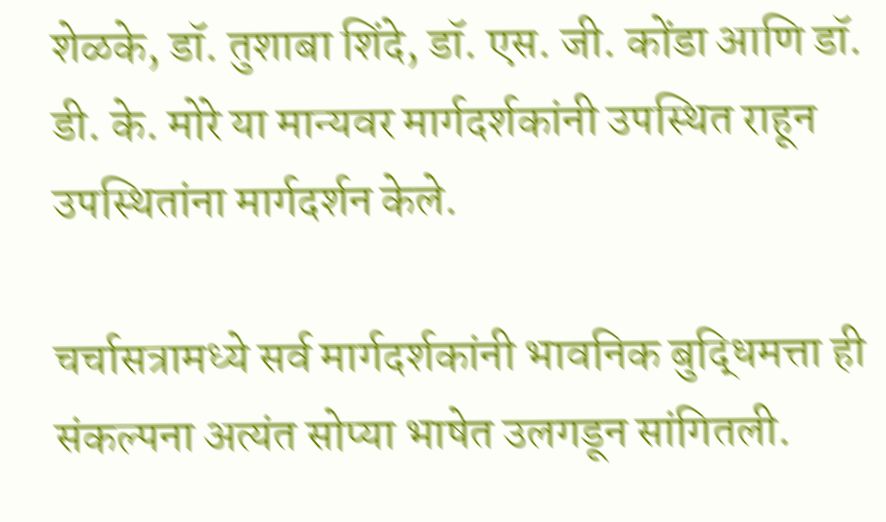शेळके, डॉ. तुशाबा शिंदे, डॉ. एस. जी. कोंडा आणि डॉ. डी. के. मोरे या मान्यवर मार्गदर्शकांनी उपस्थित राहून उपस्थितांना मार्गदर्शन केले.

चर्चासत्रामध्ये सर्व मार्गदर्शकांनी भावनिक बुद्धिमत्ता ही संकल्पना अत्यंत सोप्या भाषेत उलगडून सांगितली.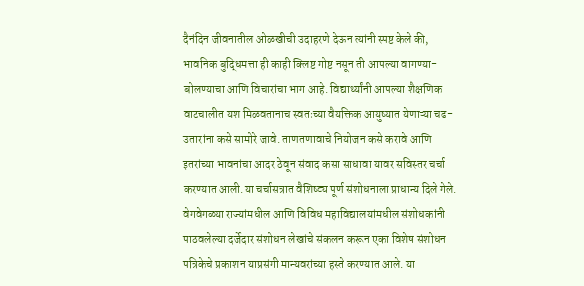दैनंदिन जीवनातील ओळखीची उदाहरणे देऊन त्यांनी स्पष्ट केले की, भावनिक बुद्धिमत्ता ही काही क्लिष्ट गोष्ट नसून ती आपल्या वागण्या-बोलण्याचा आणि विचारांचा भाग आहे. विद्यार्थ्यांनी आपल्या शैक्षणिक वाटचालीत यश मिळवतानाच स्वतःच्या वैयक्तिक आयुष्यात येणाऱ्या चढ-उतारांना कसे सामोरे जावे. ताणतणावाचे नियोजन कसे करावे आणि इतरांच्या भावनांचा आदर ठेवून संवाद कसा साधावा यावर सविस्तर चर्चा करण्यात आली.या चर्चासत्रात वैशिष्ट्य पूर्ण संशोधनाला प्राधान्य दिले गेले. वेगवेगळ्या राज्यांमधील आणि विविध महाविद्यालयांमधील संशोधकांनी पाठवलेल्या दर्जेदार संशोधन लेखांचे संकलन करून एका विशेष संशोधन पत्रिकेचे प्रकाशन याप्रसंगी मान्यवरांच्या हस्ते करण्यात आले. या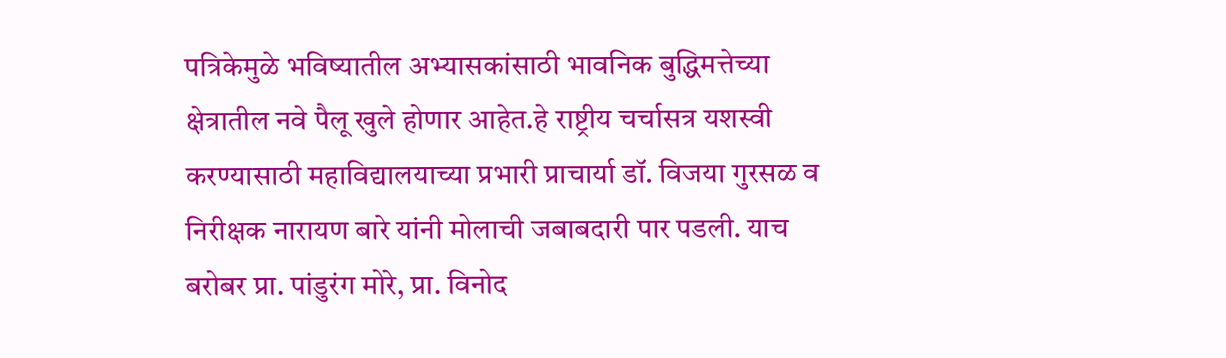पत्रिकेमुळे भविष्यातील अभ्यासकांसाठी भावनिक बुद्धिमत्तेच्या क्षेत्रातील नवे पैलू खुले होणार आहेत.हे राष्ट्रीय चर्चासत्र यशस्वी करण्यासाठी महाविद्यालयाच्या प्रभारी प्राचार्या डॉ. विजया गुरसळ व निरीक्षक नारायण बारे यांनी मोलाची जबाबदारी पार पडली. याच बरोबर प्रा. पांडुरंग मोरे, प्रा. विनोद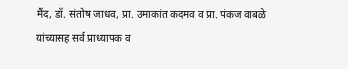मैंद, डॉ. संतोष जाधव, प्रा. उमाकांत कदमव व प्रा. पंकज वाबळे यांच्यासह सर्व प्राध्यापक व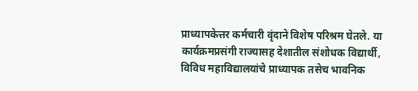प्राध्यापकेत्तर कर्मचारी वृंदाने विशेष परिश्रम घेतले. या कार्यक्रमप्रसंगी राज्यासह देशातील संशोधक विद्यार्थी, विविध महाविद्यालयांचे प्राध्यापक तसेच भावनिक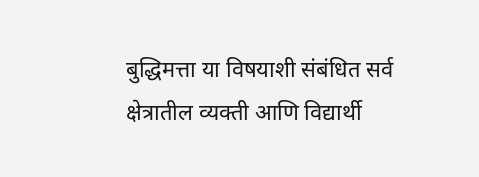बुद्धिमत्ता या विषयाशी संबंधित सर्व क्षेत्रातील व्यक्ती आणि विद्यार्थी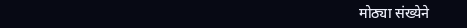मोठ्या संख्येने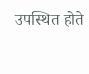उपस्थित होते